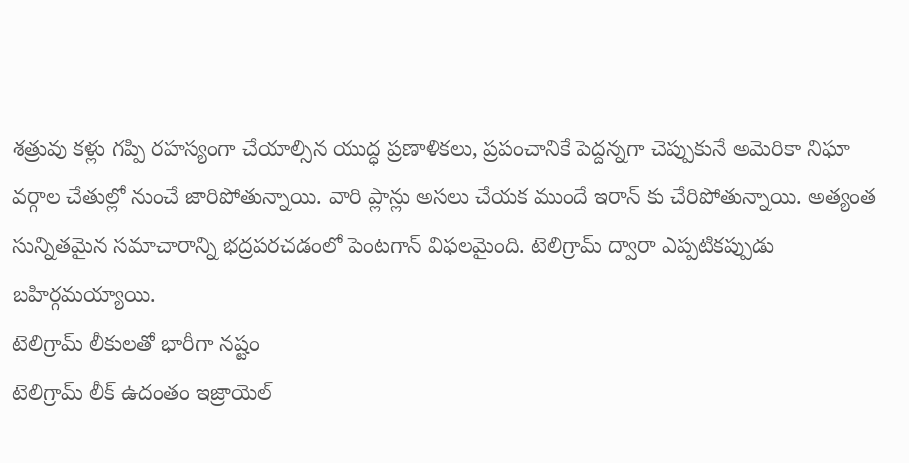శత్రువు కళ్లు గప్పి రహస్యంగా చేయాల్సిన యుద్ధ ప్రణాళికలు, ప్రపంచానికే పెద్దన్నగా చెప్పుకునే అమెరికా నిఘా వర్గాల చేతుల్లో నుంచే జారిపోతున్నాయి. వారి ప్లాన్లు అసలు చేయక ముందే ఇరాన్ కు చేరిపోతున్నాయి. అత్యంత సున్నితమైన సమాచారాన్ని భద్రపరచడంలో పెంటగాన్ విఫలమైంది. టెలిగ్రామ్ ద్వారా ఎప్పటికప్పుడు బహిర్గమయ్యాయి.
టెలిగ్రామ్ లీకులతో భారీగా నష్టం
టెలిగ్రామ్ లీక్ ఉదంతం ఇజ్రాయెల్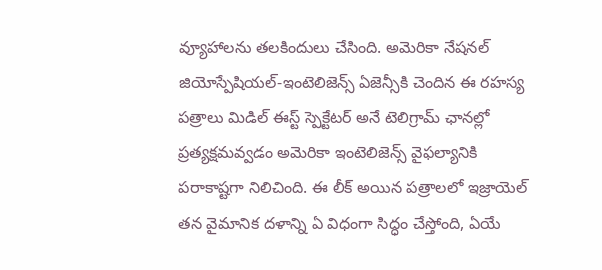వ్యూహాలను తలకిందులు చేసింది. అమెరికా నేషనల్ జియోస్పేషియల్-ఇంటెలిజెన్స్ ఏజెన్సీకి చెందిన ఈ రహస్య పత్రాలు మిడిల్ ఈస్ట్ స్పెక్టేటర్ అనే టెలిగ్రామ్ ఛానల్లో ప్రత్యక్షమవ్వడం అమెరికా ఇంటెలిజెన్స్ వైఫల్యానికి పరాకాష్టగా నిలిచింది. ఈ లీక్ అయిన పత్రాలలో ఇజ్రాయెల్ తన వైమానిక దళాన్ని ఏ విధంగా సిద్ధం చేస్తోంది, ఏయే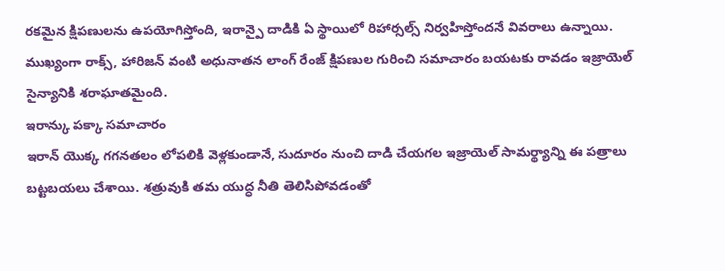రకమైన క్షిపణులను ఉపయోగిస్తోంది, ఇరాన్పై దాడికి ఏ స్థాయిలో రిహార్సల్స్ నిర్వహిస్తోందనే వివరాలు ఉన్నాయి. ముఖ్యంగా రాక్స్, హారిజన్ వంటి అధునాతన లాంగ్ రేంజ్ క్షిపణుల గురించి సమాచారం బయటకు రావడం ఇజ్రాయెల్ సైన్యానికి శరాఘాతమైంది.
ఇరాన్కు పక్కా సమాచారం
ఇరాన్ యొక్క గగనతలం లోపలికి వెళ్లకుండానే, సుదూరం నుంచి దాడి చేయగల ఇజ్రాయెల్ సామర్థ్యాన్ని ఈ పత్రాలు బట్టబయలు చేశాయి. శత్రువుకి తమ యుద్ధ నీతి తెలిసిపోవడంతో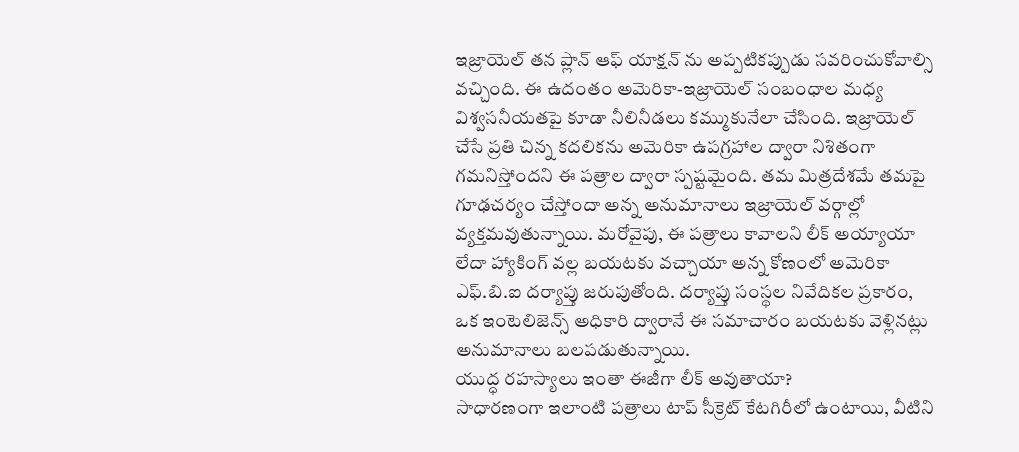ఇజ్రాయెల్ తన ప్లాన్ ఆఫ్ యాక్షన్ ను అప్పటికప్పుడు సవరించుకోవాల్సి వచ్చింది. ఈ ఉదంతం అమెరికా-ఇజ్రాయెల్ సంబంధాల మధ్య విశ్వసనీయతపై కూడా నీలినీడలు కమ్ముకునేలా చేసింది. ఇజ్రాయెల్ చేసే ప్రతి చిన్న కదలికను అమెరికా ఉపగ్రహాల ద్వారా నిశితంగా గమనిస్తోందని ఈ పత్రాల ద్వారా స్పష్టమైంది. తమ మిత్రదేశమే తమపై గూఢచర్యం చేస్తోందా అన్న అనుమానాలు ఇజ్రాయెల్ వర్గాల్లో వ్యక్తమవుతున్నాయి. మరోవైపు, ఈ పత్రాలు కావాలని లీక్ అయ్యాయా లేదా హ్యాకింగ్ వల్ల బయటకు వచ్చాయా అన్న కోణంలో అమెరికా ఎఫ్.బి.ఐ దర్యాప్తు జరుపుతోంది. దర్యాప్తు సంస్థల నివేదికల ప్రకారం, ఒక ఇంటెలిజెన్స్ అధికారి ద్వారానే ఈ సమాచారం బయటకు వెళ్లినట్లు అనుమానాలు బలపడుతున్నాయి.
యుద్ధ రహస్యాలు ఇంతా ఈజీగా లీక్ అవుతాయా?
సాధారణంగా ఇలాంటి పత్రాలు టాప్ సీక్రెట్ కేటగిరీలో ఉంటాయి, వీటిని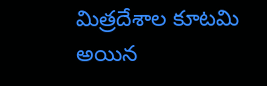మిత్రదేశాల కూటమి అయిన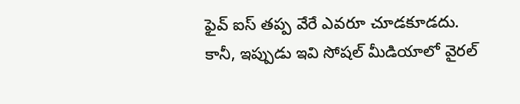ఫైవ్ ఐస్ తప్ప వేరే ఎవరూ చూడకూడదు. కానీ, ఇప్పుడు ఇవి సోషల్ మీడియాలో వైరల్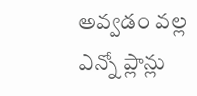అవ్వడం వల్ల ఎన్నో ప్లాన్లు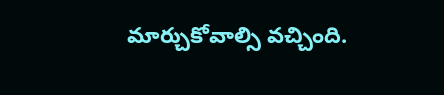మార్చుకోవాల్సి వచ్చింది.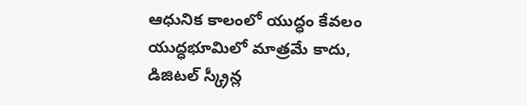ఆధునిక కాలంలో యుద్ధం కేవలం యుద్ధభూమిలో మాత్రమే కాదు, డిజిటల్ స్క్రీన్ల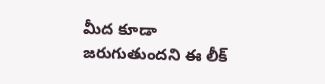మీద కూడా జరుగుతుందని ఈ లీక్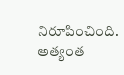నిరూపించింది. అత్యంత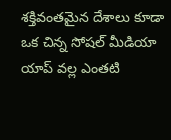శక్తివంతమైన దేశాలు కూడా ఒక చిన్న సోషల్ మీడియా యాప్ వల్ల ఎంతటి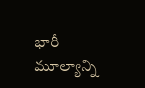భారీ మూల్యాన్ని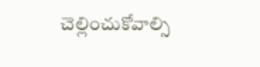చెల్లించుకోవాల్సి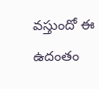వస్తుందో ఈ ఉదంతం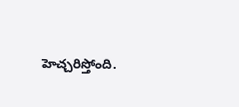హెచ్చరిస్తోంది.